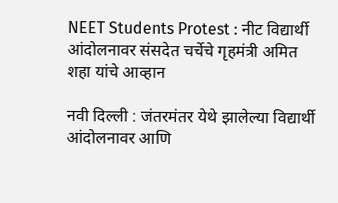NEET Students Protest : नीट विद्यार्थी आंदोलनावर संसदेत चर्चेचे गृहमंत्री अमित शहा यांचे आव्हान

नवी दिल्ली : जंतरमंतर येथे झालेल्या विद्यार्थी आंदोलनावर आणि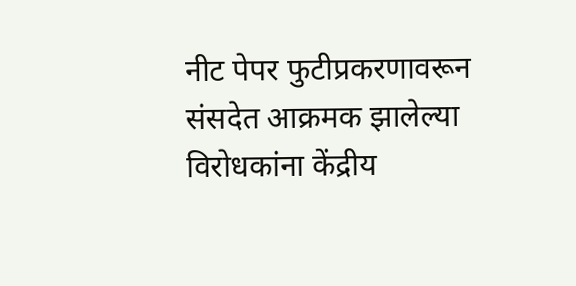नीट पेपर फुटीप्रकरणावरून संसदेत आक्रमक झालेल्या विरोधकांना केंद्रीय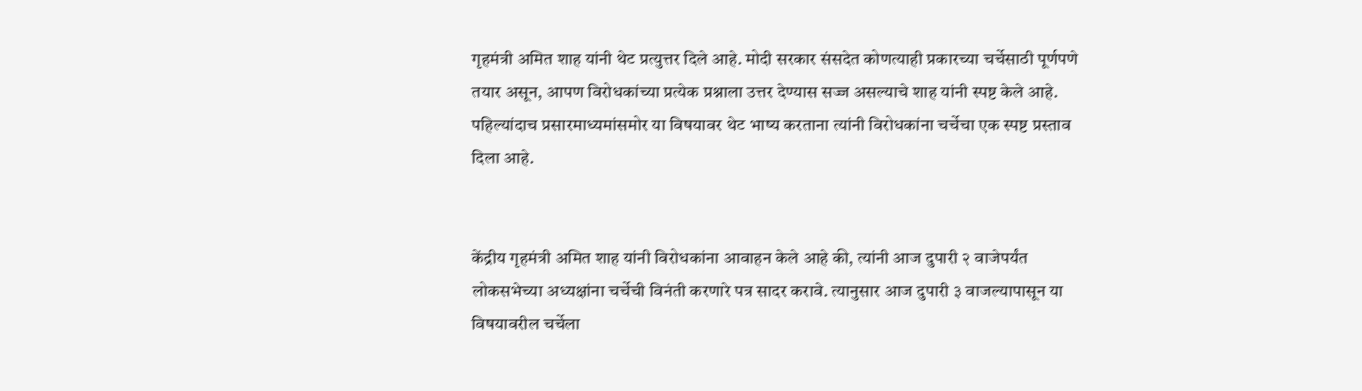गृहमंत्री अमित शाह यांनी थेट प्रत्युत्तर दिले आहे. मोदी सरकार संसदेत कोणत्याही प्रकारच्या चर्चेसाठी पूर्णपणे तयार असून, आपण विरोधकांच्या प्रत्येक प्रश्नाला उत्तर देण्यास सज्ज असल्याचे शाह यांनी स्पष्ट केले आहे. पहिल्यांदाच प्रसारमाध्यमांसमोर या विषयावर थेट भाष्य करताना त्यांनी विरोधकांना चर्चेचा एक स्पष्ट प्रस्ताव दिला आहे.


केंद्रीय गृहमंत्री अमित शाह यांनी विरोधकांना आवाहन केले आहे की, त्यांनी आज दुपारी २ वाजेपर्यंत लोकसभेच्या अध्यक्षांना चर्चेची विनंती करणारे पत्र सादर करावे. त्यानुसार आज दुपारी ३ वाजल्यापासून या विषयावरील चर्चेला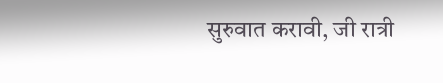सुरुवात करावी, जी रात्री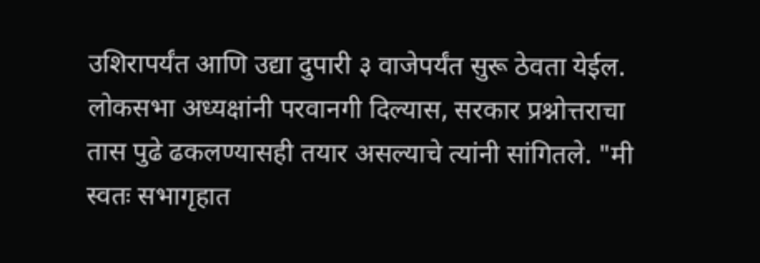उशिरापर्यंत आणि उद्या दुपारी ३ वाजेपर्यंत सुरू ठेवता येईल. लोकसभा अध्यक्षांनी परवानगी दिल्यास, सरकार प्रश्नोत्तराचा तास पुढे ढकलण्यासही तयार असल्याचे त्यांनी सांगितले. "मी स्वतः सभागृहात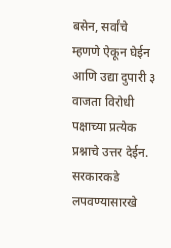बसेन, सर्वांचे म्हणणे ऐकून घेईन आणि उद्या दुपारी ३ वाजता विरोधी पक्षाच्या प्रत्येक प्रश्नाचे उत्तर देईन. सरकारकडे लपवण्यासारखे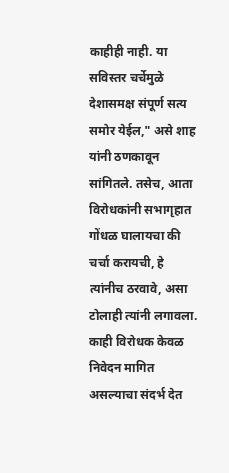काहीही नाही. या सविस्तर चर्चेमुळे देशासमक्ष संपूर्ण सत्य समोर येईल," असे शाह यांनी ठणकावून सांगितले. तसेच, आता विरोधकांनी सभागृहात गोंधळ घालायचा की चर्चा करायची, हे त्यांनीच ठरवावे, असा टोलाही त्यांनी लगावला. काही विरोधक केवळ निवेदन मागित असल्याचा संदर्भ देत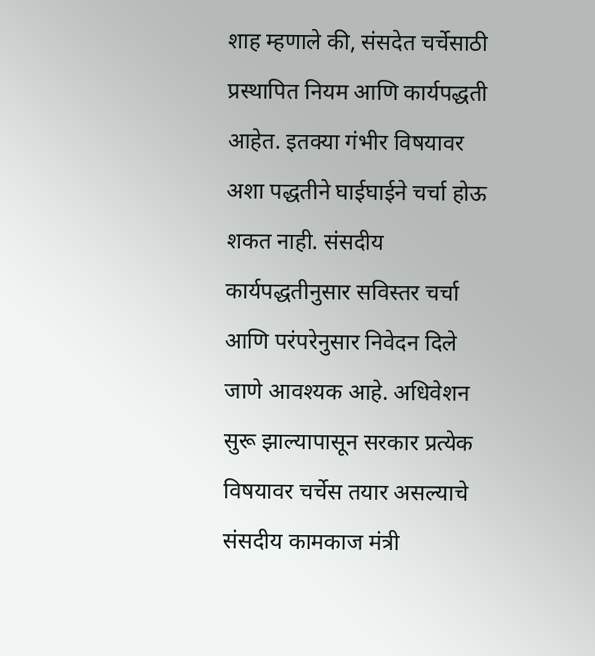शाह म्हणाले की, संसदेत चर्चेसाठी प्रस्थापित नियम आणि कार्यपद्धती आहेत. इतक्या गंभीर विषयावर अशा पद्धतीने घाईघाईने चर्चा होऊ शकत नाही. संसदीय कार्यपद्धतीनुसार सविस्तर चर्चा आणि परंपरेनुसार निवेदन दिले जाणे आवश्यक आहे. अधिवेशन सुरू झाल्यापासून सरकार प्रत्येक विषयावर चर्चेस तयार असल्याचे संसदीय कामकाज मंत्री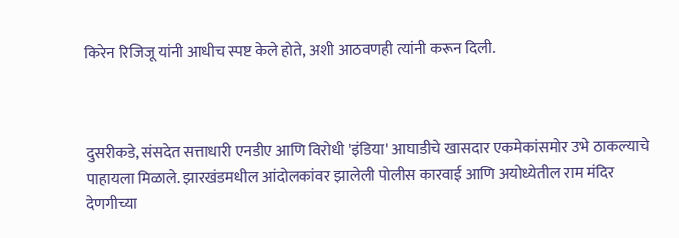किरेन रिजिजू यांनी आधीच स्पष्ट केले होते, अशी आठवणही त्यांनी करून दिली.



दुसरीकडे, संसदेत सत्ताधारी एनडीए आणि विरोधी 'इंडिया' आघाडीचे खासदार एकमेकांसमोर उभे ठाकल्याचे पाहायला मिळाले. झारखंडमधील आंदोलकांवर झालेली पोलीस कारवाई आणि अयोध्येतील राम मंदिर देणगीच्या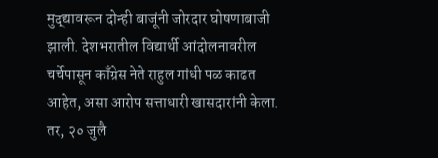मुद्द्यावरून दोन्ही बाजूंनी जोरदार घोषणाबाजी झाली. देशभरातील विद्यार्थी आंदोलनावरील चर्चेपासून काँग्रेस नेते राहुल गांधी पळ काढत आहेत, असा आरोप सत्ताधारी खासदारांनी केला. तर, २० जुलै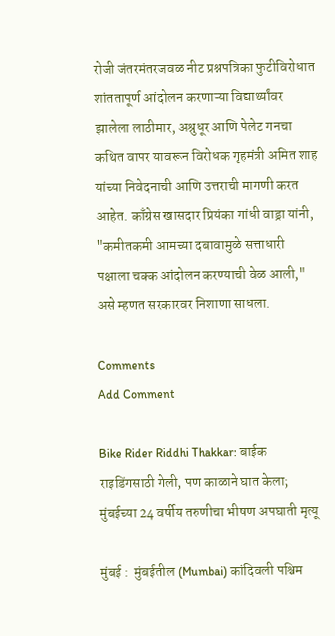रोजी जंतरमंतरजवळ नीट प्रश्नपत्रिका फुटीविरोधात शांततापूर्ण आंदोलन करणाऱ्या विद्यार्थ्यांवर झालेला लाठीमार, अश्रुधूर आणि पेलेट गनचा कथित वापर यावरून विरोधक गृहमंत्री अमित शाह यांच्या निवेदनाची आणि उत्तराची मागणी करत आहेत. काँग्रेस खासदार प्रियंका गांधी वाड्रा यांनी, "कमीतकमी आमच्या दबावामुळे सत्ताधारी पक्षाला चक्क आंदोलन करण्याची वेळ आली," असे म्हणत सरकारवर निशाणा साधला.

Comments
Add Comment

Bike Rider Riddhi Thakkar: बाईक राइडिंगसाठी गेली, पण काळाने घात केला; मुंबईच्या 24 वर्षीय तरुणीचा भीषण अपघाती मृत्यू

मुंबई :  मुंबईतील (Mumbai) कांदिवली पश्चिम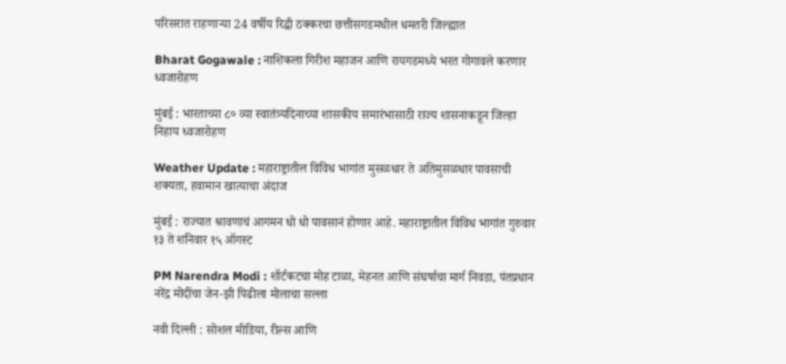परिसरात राहणाऱ्या 24 वर्षीय रिद्धी ठक्करचा छत्तीसगडमधील धमतरी जिल्ह्यात

Bharat Gogawale : नाशिकला गिरीश महाजन आणि रायगडमध्ये भरत गोगावले करणार ध्वजारोहण

मुंबई : भारताच्या ८० व्या स्वातंत्र्यदिनाच्या शासकीय समारंभासाठी राज्य शासनाकडून जिल्हा निहाय ध्वजारोहण

Weather Update : महाराष्ट्रातील विविध भागांत मुसळधार ते अतिमुसळधार पावसाची शक्यता, हवामान खात्याचा अंदाज

मुंबई : राज्यात श्रावणाचं आगमन धो धो पावसानं होणार आहे. महाराष्ट्रातील विविध भागांत गुरुवार १३ ते शनिवार १५ ऑगस्ट

PM Narendra Modi : शॉर्टकटचा मोह टाळा, मेहनत आणि संघर्षाचा मार्ग निवडा, पंतप्रधान नरेंद्र मोदींचा जेन-झी पिढीला मोलाचा सल्ला

नवी दिल्ली : सोशल मीडिया, रील्स आणि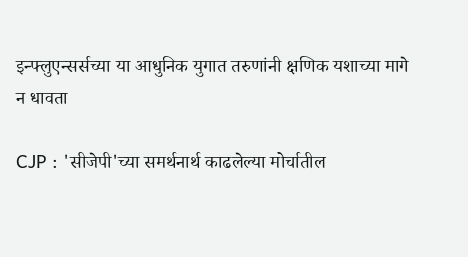इन्फ्लुएन्सर्सच्या या आधुनिक युगात तरुणांनी क्षणिक यशाच्या मागे न धावता

CJP : 'सीजेपी'च्या समर्थनार्थ काढलेल्या मोर्चातील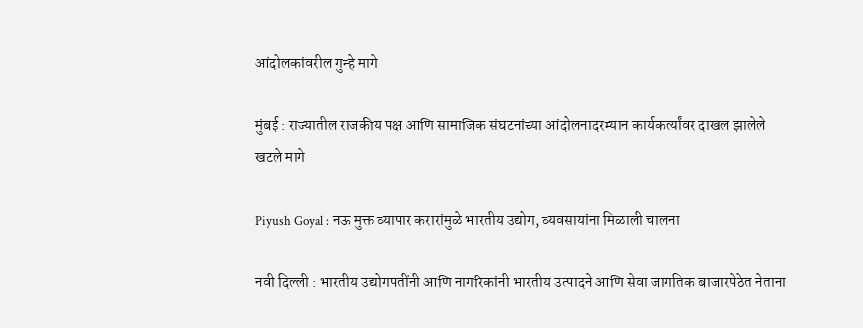आंदोलकांवरील गुन्हे मागे

मुंबई : राज्यातील राजकीय पक्ष आणि सामाजिक संघटनांच्या आंदोलनादरम्यान कार्यकर्त्यांवर दाखल झालेले खटले मागे

Piyush Goyal : नऊ मुक्त व्यापार करारांमुळे भारतीय उद्योग, व्यवसायांना मिळाली चालना

नवी दिल्ली : भारतीय उद्योगपतींनी आणि नागरिकांनी भारतीय उत्पादने आणि सेवा जागतिक बाजारपेठेत नेताना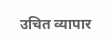उचित व्यापार